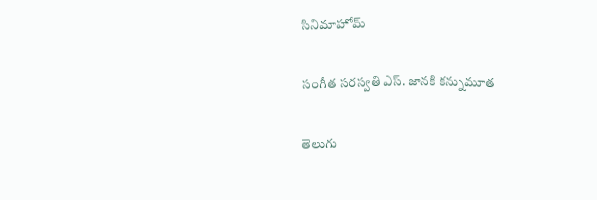సినిమాహోమ్

సంగీత సరస్వతి ఎస్. జానకి కన్నుమూత

తెలుగు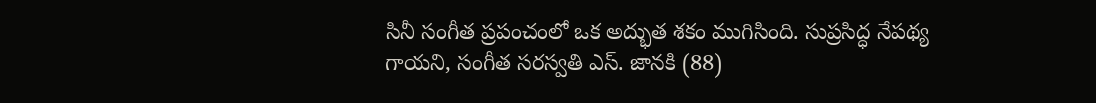సినీ సంగీత ప్రపంచంలో ఒక అద్భుత శకం ముగిసింది. సుప్రసిద్ధ నేపథ్య గాయని, సంగీత సరస్వతి ఎస్. జానకి (88)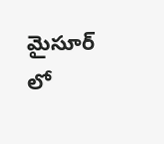మైసూర్ లో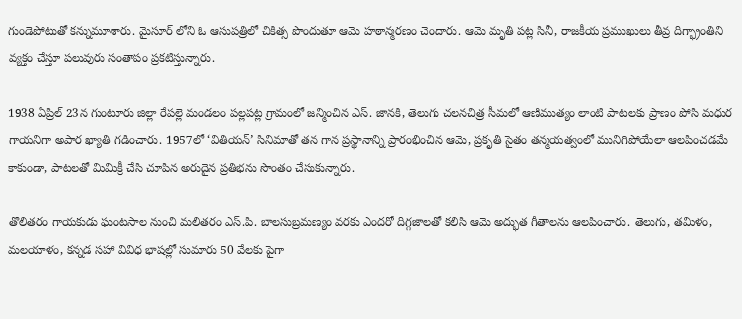గుండెపోటుతో కన్నుమూశారు. మైసూర్ లోని ఓ ఆసుపత్రిలో చికిత్స పొందుతూ ఆమె హఠాన్మరణం చెందారు. ఆమె మృతి పట్ల సినీ, రాజకీయ ప్రముఖులు తీవ్ర దిగ్భ్రాంతిని వ్యక్తం చేస్తూ పలువురు సంతాపం ప్రకటిస్తున్నారు.

1938 ఏప్రిల్ 23న గుంటూరు జిల్లా రేపల్లె మండలం పల్లపట్ల గ్రామంలో జన్మించిన ఎస్. జానకి, తెలుగు చలనచిత్ర సీమలో ఆణిముత్యం లాంటి పాటలకు ప్రాణం పోసి మధుర గాయనిగా అపార ఖ్యాతి గడించారు. 1957లో ‘వితియన్’ సినిమాతో తన గాన ప్రస్థానాన్ని ప్రారంభించిన ఆమె, ప్రకృతి సైతం తన్మయత్వంలో మునిగిపోయేలా ఆలపించడమే కాకుండా, పాటలతో మిమిక్రీ చేసి చూపిన అరుదైన ప్రతిభను సొంతం చేసుకున్నారు.

తొలితరం గాయకుడు ఘంటసాల నుంచి మలితరం ఎస్.పి. బాలసుబ్రమణ్యం వరకు ఎందరో దిగ్గజాలతో కలిసి ఆమె అద్భుత గీతాలను ఆలపించారు. తెలుగు, తమిళం, మలయాళం, కన్నడ సహా వివిధ భాషల్లో సుమారు 50 వేలకు పైగా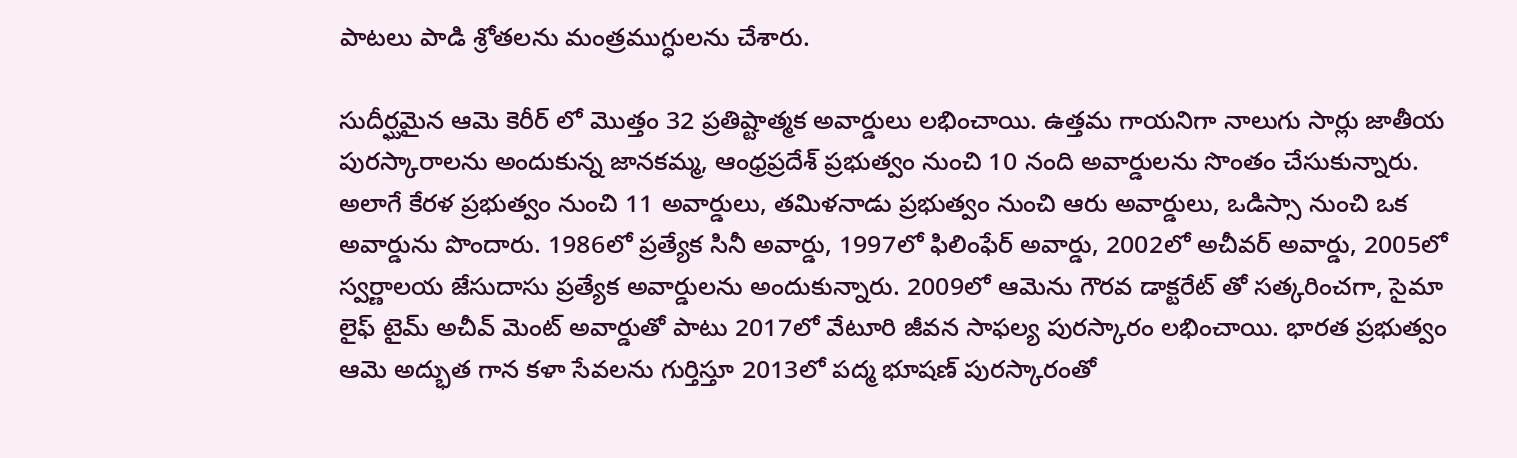పాటలు పాడి శ్రోతలను మంత్రముగ్ధులను చేశారు.

సుదీర్ఘమైన ఆమె కెరీర్ లో మొత్తం 32 ప్రతిష్టాత్మక అవార్డులు లభించాయి. ఉత్తమ గాయనిగా నాలుగు సార్లు జాతీయ పురస్కారాలను అందుకున్న జానకమ్మ, ఆంధ్రప్రదేశ్ ప్రభుత్వం నుంచి 10 నంది అవార్డులను సొంతం చేసుకున్నారు. అలాగే కేరళ ప్రభుత్వం నుంచి 11 అవార్డులు, తమిళనాడు ప్రభుత్వం నుంచి ఆరు అవార్డులు, ఒడిస్సా నుంచి ఒక అవార్డును పొందారు. 1986లో ప్రత్యేక సినీ అవార్డు, 1997లో ఫిలింఫేర్ అవార్డు, 2002లో అచీవర్ అవార్డు, 2005లో స్వర్ణాలయ జేసుదాసు ప్రత్యేక అవార్డులను అందుకున్నారు. 2009లో ఆమెను గౌరవ డాక్టరేట్ తో సత్కరించగా, సైమా లైఫ్ టైమ్ అచీవ్ మెంట్ అవార్డుతో పాటు 2017లో వేటూరి జీవన సాఫల్య పురస్కారం లభించాయి. భారత ప్రభుత్వం ఆమె అద్భుత గాన కళా సేవలను గుర్తిస్తూ 2013లో పద్మ భూషణ్ పురస్కారంతో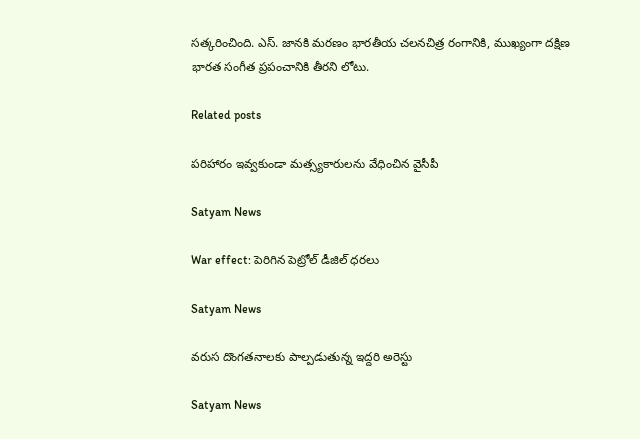సత్కరించింది. ఎస్. జానకి మరణం భారతీయ చలనచిత్ర రంగానికి, ముఖ్యంగా దక్షిణ భారత సంగీత ప్రపంచానికి తీరని లోటు.

Related posts

పరిహారం ఇవ్వకుండా మత్స్యకారులను వేధించిన వైసీపీ

Satyam News

War effect: పెరిగిన పెట్రోల్ డీజిల్ ధరలు

Satyam News

వరుస దొంగతనాలకు పాల్పడుతున్న ఇద్దరి అరెస్టు

Satyam News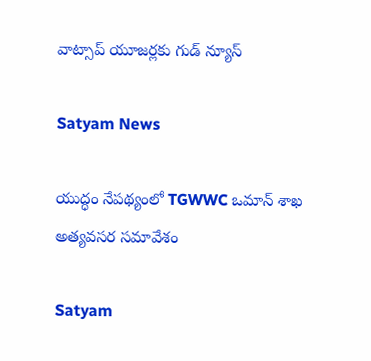వాట్సాప్ యూజర్లకు గుడ్ న్యూస్

Satyam News

యుద్ధం నేపథ్యంలో TGWWC ఒమాన్ శాఖ అత్యవసర సమావేశం

Satyam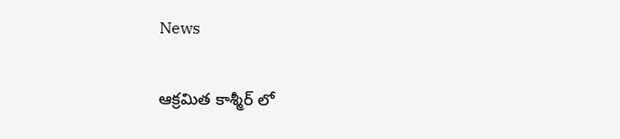News

ఆక్రమిత కాశ్మీర్ లో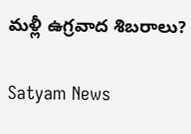మళ్లీ ఉగ్రవాద శిబరాలు?

Satyam News